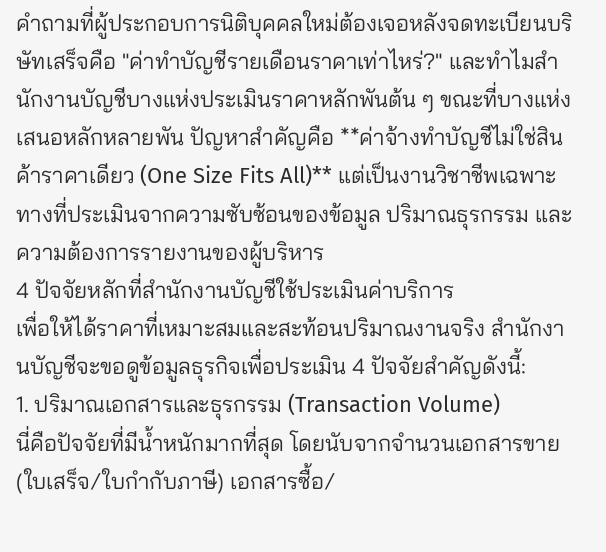คำถามที่ผู้ประกอบการนิติบุคคลใหม่ต้องเจอหลังจดทะเบียนบริษัทเสร็จคือ "ค่าทำบัญชีรายเดือนราคาเท่าไหร่?" และทำไมสำนักงานบัญชีบางแห่งประเมินราคาหลักพันต้น ๆ ขณะที่บางแห่งเสนอหลักหลายพัน ปัญหาสำคัญคือ **ค่าจ้างทำบัญชีไม่ใช่สินค้าราคาเดียว (One Size Fits All)** แต่เป็นงานวิชาชีพเฉพาะทางที่ประเมินจากความซับซ้อนของข้อมูล ปริมาณธุรกรรม และความต้องการรายงานของผู้บริหาร
4 ปัจจัยหลักที่สำนักงานบัญชีใช้ประเมินค่าบริการ
เพื่อให้ได้ราคาที่เหมาะสมและสะท้อนปริมาณงานจริง สำนักงานบัญชีจะขอดูข้อมูลธุรกิจเพื่อประเมิน 4 ปัจจัยสำคัญดังนี้:
1. ปริมาณเอกสารและธุรกรรม (Transaction Volume)
นี่คือปัจจัยที่มีน้ำหนักมากที่สุด โดยนับจากจำนวนเอกสารขาย (ใบเสร็จ/ใบกำกับภาษี) เอกสารซื้อ/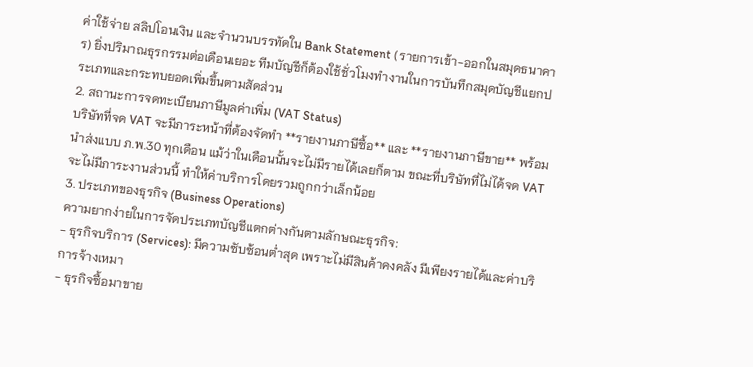ค่าใช้จ่าย สลิปโอนเงิน และจำนวนบรรทัดใน Bank Statement (รายการเข้า-ออกในสมุดธนาคาร) ยิ่งปริมาณธุรกรรมต่อเดือนเยอะ ทีมบัญชีก็ต้องใช้ชั่วโมงทำงานในการบันทึกสมุดบัญชีแยกประเภทและกระทบยอดเพิ่มขึ้นตามสัดส่วน
2. สถานะการจดทะเบียนภาษีมูลค่าเพิ่ม (VAT Status)
บริษัทที่จด VAT จะมีภาระหน้าที่ต้องจัดทำ **รายงานภาษีซื้อ** และ **รายงานภาษีขาย** พร้อมนำส่งแบบ ภ.พ.30 ทุกเดือน แม้ว่าในเดือนนั้นจะไม่มีรายได้เลยก็ตาม ขณะที่บริษัทที่ไม่ได้จด VAT จะไม่มีภาระงานส่วนนี้ ทำให้ค่าบริการโดยรวมถูกกว่าเล็กน้อย
3. ประเภทของธุรกิจ (Business Operations)
ความยากง่ายในการจัดประเภทบัญชีแตกต่างกันตามลักษณะธุรกิจ:
- ธุรกิจบริการ (Services): มีความซับซ้อนต่ำสุด เพราะไม่มีสินค้าคงคลัง มีเพียงรายได้และค่าบริการจ้างเหมา
- ธุรกิจซื้อมาขาย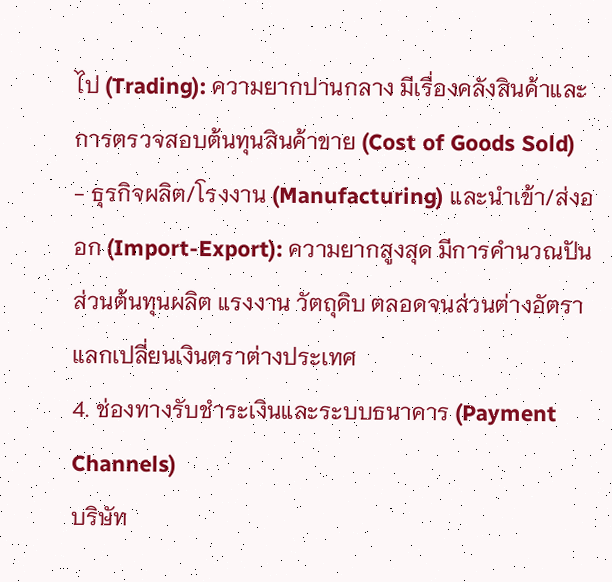ไป (Trading): ความยากปานกลาง มีเรื่องคลังสินค้าและการตรวจสอบต้นทุนสินค้าขาย (Cost of Goods Sold)
- ธุรกิจผลิต/โรงงาน (Manufacturing) และนำเข้า/ส่งออก (Import-Export): ความยากสูงสุด มีการคำนวณปันส่วนต้นทุนผลิต แรงงาน วัตถุดิบ ตลอดจนส่วนต่างอัตราแลกเปลี่ยนเงินตราต่างประเทศ
4. ช่องทางรับชำระเงินและระบบธนาคาร (Payment Channels)
บริษัท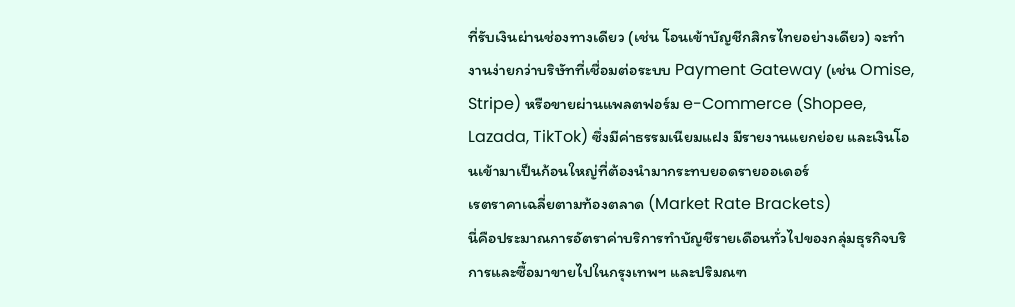ที่รับเงินผ่านช่องทางเดียว (เช่น โอนเข้าบัญชีกสิกรไทยอย่างเดียว) จะทำงานง่ายกว่าบริษัทที่เชื่อมต่อระบบ Payment Gateway (เช่น Omise, Stripe) หรือขายผ่านแพลตฟอร์ม e-Commerce (Shopee, Lazada, TikTok) ซึ่งมีค่าธรรมเนียมแฝง มีรายงานแยกย่อย และเงินโอนเข้ามาเป็นก้อนใหญ่ที่ต้องนำมากระทบยอดรายออเดอร์
เรตราคาเฉลี่ยตามท้องตลาด (Market Rate Brackets)
นี่คือประมาณการอัตราค่าบริการทำบัญชีรายเดือนทั่วไปของกลุ่มธุรกิจบริการและซื้อมาขายไปในกรุงเทพฯ และปริมณฑ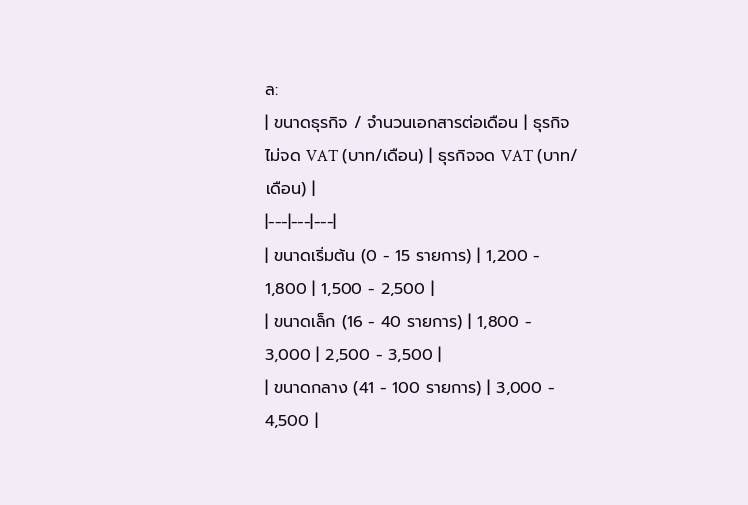ล:
| ขนาดธุรกิจ / จำนวนเอกสารต่อเดือน | ธุรกิจไม่จด VAT (บาท/เดือน) | ธุรกิจจด VAT (บาท/เดือน) |
|---|---|---|
| ขนาดเริ่มต้น (0 - 15 รายการ) | 1,200 - 1,800 | 1,500 - 2,500 |
| ขนาดเล็ก (16 - 40 รายการ) | 1,800 - 3,000 | 2,500 - 3,500 |
| ขนาดกลาง (41 - 100 รายการ) | 3,000 - 4,500 |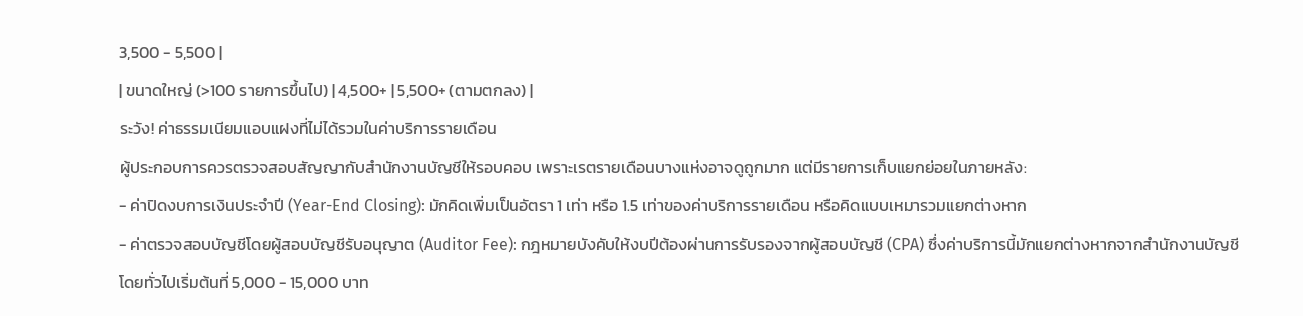3,500 - 5,500 |
| ขนาดใหญ่ (>100 รายการขึ้นไป) | 4,500+ | 5,500+ (ตามตกลง) |
ระวัง! ค่าธรรมเนียมแอบแฝงที่ไม่ได้รวมในค่าบริการรายเดือน
ผู้ประกอบการควรตรวจสอบสัญญากับสำนักงานบัญชีให้รอบคอบ เพราะเรตรายเดือนบางแห่งอาจดูถูกมาก แต่มีรายการเก็บแยกย่อยในภายหลัง:
- ค่าปิดงบการเงินประจำปี (Year-End Closing): มักคิดเพิ่มเป็นอัตรา 1 เท่า หรือ 1.5 เท่าของค่าบริการรายเดือน หรือคิดแบบเหมารวมแยกต่างหาก
- ค่าตรวจสอบบัญชีโดยผู้สอบบัญชีรับอนุญาต (Auditor Fee): กฎหมายบังคับให้งบปีต้องผ่านการรับรองจากผู้สอบบัญชี (CPA) ซึ่งค่าบริการนี้มักแยกต่างหากจากสำนักงานบัญชี โดยทั่วไปเริ่มต้นที่ 5,000 - 15,000 บาท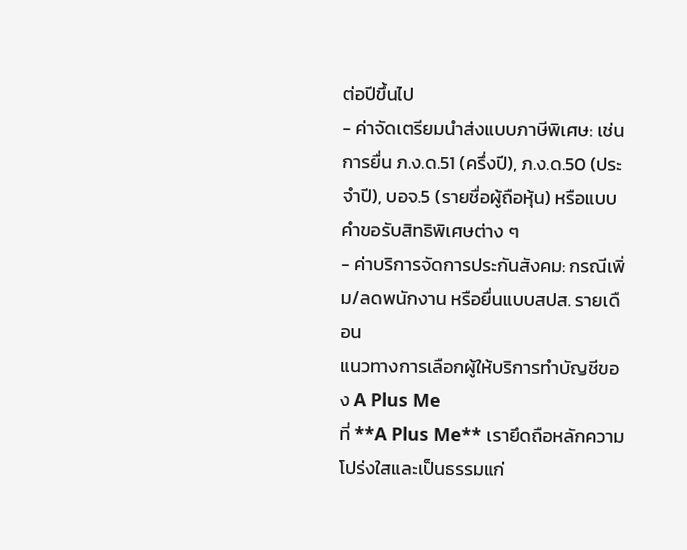ต่อปีขึ้นไป
- ค่าจัดเตรียมนำส่งแบบภาษีพิเศษ: เช่น การยื่น ภ.ง.ด.51 (ครึ่งปี), ภ.ง.ด.50 (ประจำปี), บอจ.5 (รายชื่อผู้ถือหุ้น) หรือแบบคำขอรับสิทธิพิเศษต่าง ๆ
- ค่าบริการจัดการประกันสังคม: กรณีเพิ่ม/ลดพนักงาน หรือยื่นแบบสปส. รายเดือน
แนวทางการเลือกผู้ให้บริการทำบัญชีของ A Plus Me
ที่ **A Plus Me** เรายึดถือหลักความโปร่งใสและเป็นธรรมแก่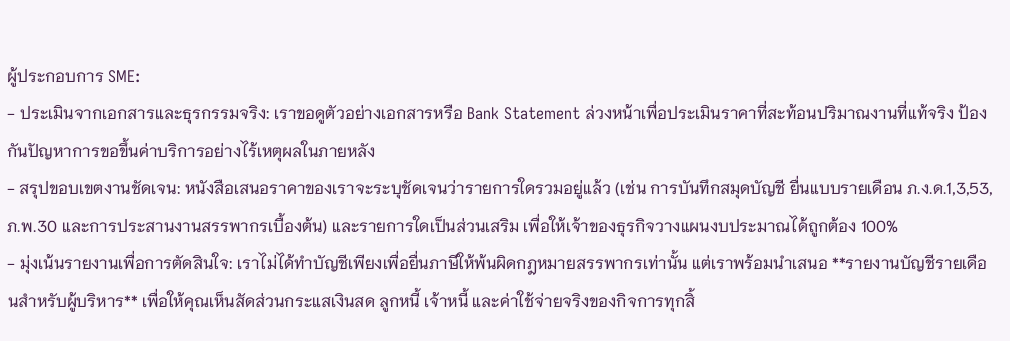ผู้ประกอบการ SME:
- ประเมินจากเอกสารและธุรกรรมจริง: เราขอดูตัวอย่างเอกสารหรือ Bank Statement ล่วงหน้าเพื่อประเมินราคาที่สะท้อนปริมาณงานที่แท้จริง ป้องกันปัญหาการขอขึ้นค่าบริการอย่างไร้เหตุผลในภายหลัง
- สรุปขอบเขตงานชัดเจน: หนังสือเสนอราคาของเราจะระบุชัดเจนว่ารายการใดรวมอยู่แล้ว (เช่น การบันทึกสมุดบัญชี ยื่นแบบรายเดือน ภ.ง.ด.1,3,53, ภ.พ.30 และการประสานงานสรรพากรเบื้องต้น) และรายการใดเป็นส่วนเสริม เพื่อให้เจ้าของธุรกิจวางแผนงบประมาณได้ถูกต้อง 100%
- มุ่งเน้นรายงานเพื่อการตัดสินใจ: เราไม่ได้ทำบัญชีเพียงเพื่อยื่นภาษีให้พ้นผิดกฎหมายสรรพากรเท่านั้น แต่เราพร้อมนำเสนอ **รายงานบัญชีรายเดือนสำหรับผู้บริหาร** เพื่อให้คุณเห็นสัดส่วนกระแสเงินสด ลูกหนี้ เจ้าหนี้ และค่าใช้จ่ายจริงของกิจการทุกสิ้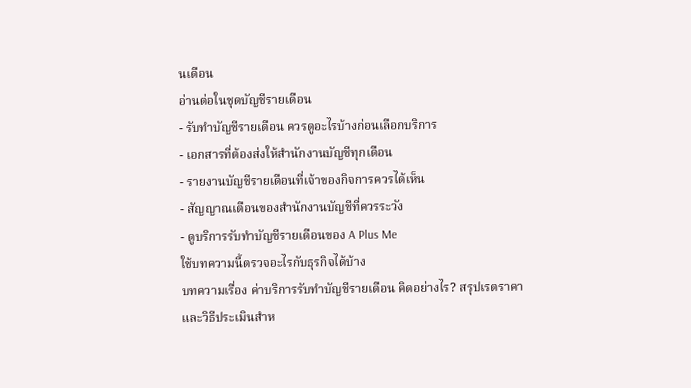นเดือน
อ่านต่อในชุดบัญชีรายเดือน
- รับทำบัญชีรายเดือน ควรดูอะไรบ้างก่อนเลือกบริการ
- เอกสารที่ต้องส่งให้สำนักงานบัญชีทุกเดือน
- รายงานบัญชีรายเดือนที่เจ้าของกิจการควรได้เห็น
- สัญญาณเตือนของสำนักงานบัญชีที่ควรระวัง
- ดูบริการรับทำบัญชีรายเดือนของ A Plus Me
ใช้บทความนี้ตรวจอะไรกับธุรกิจได้บ้าง
บทความเรื่อง ค่าบริการรับทำบัญชีรายเดือน คิดอย่างไร? สรุปเรตราคาและวิธีประเมินสำห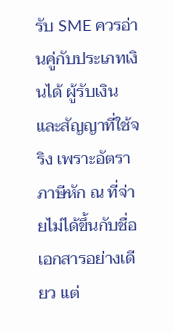รับ SME ควรอ่านคู่กับประเภทเงินได้ ผู้รับเงิน และสัญญาที่ใช้จริง เพราะอัตราภาษีหัก ณ ที่จ่ายไม่ได้ขึ้นกับชื่อเอกสารอย่างเดียว แต่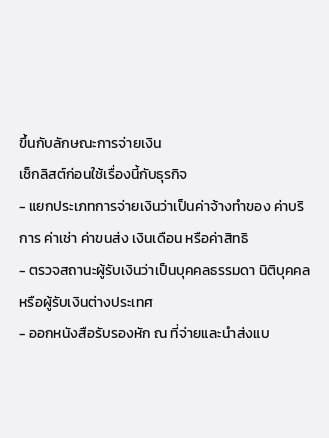ขึ้นกับลักษณะการจ่ายเงิน
เช็กลิสต์ก่อนใช้เรื่องนี้กับธุรกิจ
- แยกประเภทการจ่ายเงินว่าเป็นค่าจ้างทำของ ค่าบริการ ค่าเช่า ค่าขนส่ง เงินเดือน หรือค่าสิทธิ
- ตรวจสถานะผู้รับเงินว่าเป็นบุคคลธรรมดา นิติบุคคล หรือผู้รับเงินต่างประเทศ
- ออกหนังสือรับรองหัก ณ ที่จ่ายและนำส่งแบ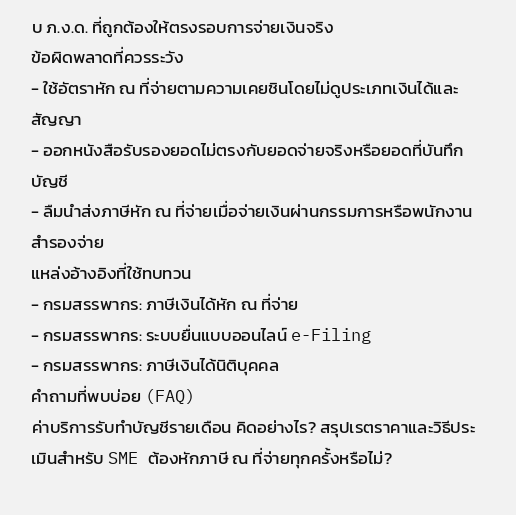บ ภ.ง.ด. ที่ถูกต้องให้ตรงรอบการจ่ายเงินจริง
ข้อผิดพลาดที่ควรระวัง
- ใช้อัตราหัก ณ ที่จ่ายตามความเคยชินโดยไม่ดูประเภทเงินได้และสัญญา
- ออกหนังสือรับรองยอดไม่ตรงกับยอดจ่ายจริงหรือยอดที่บันทึกบัญชี
- ลืมนำส่งภาษีหัก ณ ที่จ่ายเมื่อจ่ายเงินผ่านกรรมการหรือพนักงานสำรองจ่าย
แหล่งอ้างอิงที่ใช้ทบทวน
- กรมสรรพากร: ภาษีเงินได้หัก ณ ที่จ่าย
- กรมสรรพากร: ระบบยื่นแบบออนไลน์ e-Filing
- กรมสรรพากร: ภาษีเงินได้นิติบุคคล
คำถามที่พบบ่อย (FAQ)
ค่าบริการรับทำบัญชีรายเดือน คิดอย่างไร? สรุปเรตราคาและวิธีประเมินสำหรับ SME ต้องหักภาษี ณ ที่จ่ายทุกครั้งหรือไม่?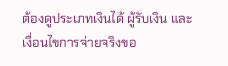ต้องดูประเภทเงินได้ ผู้รับเงิน และเงื่อนไขการจ่ายจริงขอ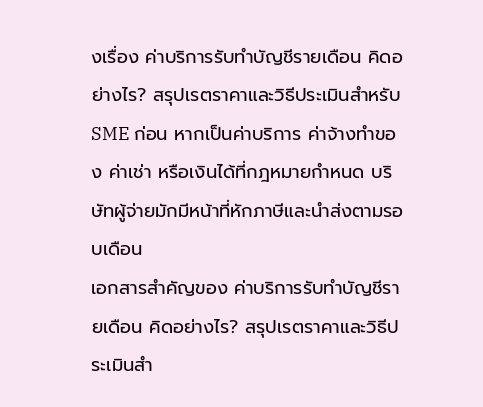งเรื่อง ค่าบริการรับทำบัญชีรายเดือน คิดอย่างไร? สรุปเรตราคาและวิธีประเมินสำหรับ SME ก่อน หากเป็นค่าบริการ ค่าจ้างทำของ ค่าเช่า หรือเงินได้ที่กฎหมายกำหนด บริษัทผู้จ่ายมักมีหน้าที่หักภาษีและนำส่งตามรอบเดือน
เอกสารสำคัญของ ค่าบริการรับทำบัญชีรายเดือน คิดอย่างไร? สรุปเรตราคาและวิธีประเมินสำ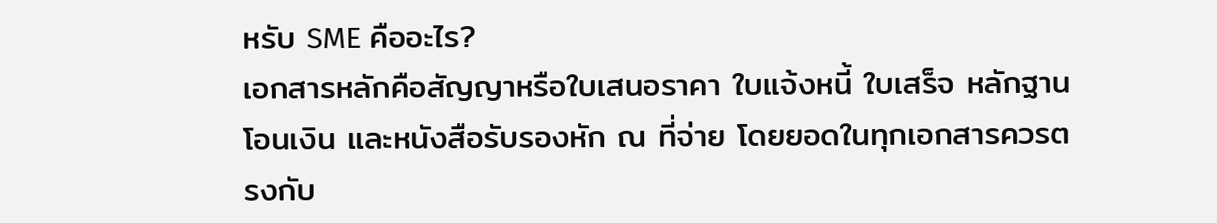หรับ SME คืออะไร?
เอกสารหลักคือสัญญาหรือใบเสนอราคา ใบแจ้งหนี้ ใบเสร็จ หลักฐานโอนเงิน และหนังสือรับรองหัก ณ ที่จ่าย โดยยอดในทุกเอกสารควรตรงกับ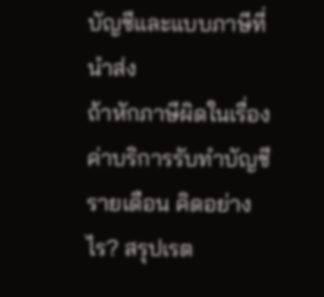บัญชีและแบบภาษีที่นำส่ง
ถ้าหักภาษีผิดในเรื่อง ค่าบริการรับทำบัญชีรายเดือน คิดอย่างไร? สรุปเรต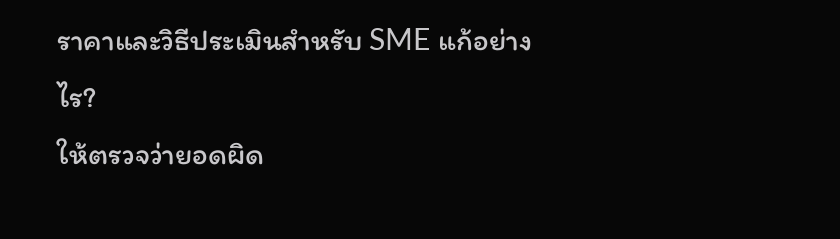ราคาและวิธีประเมินสำหรับ SME แก้อย่างไร?
ให้ตรวจว่ายอดผิด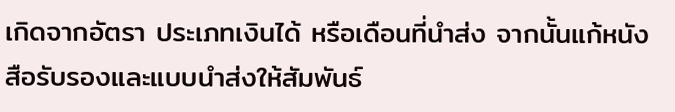เกิดจากอัตรา ประเภทเงินได้ หรือเดือนที่นำส่ง จากนั้นแก้หนังสือรับรองและแบบนำส่งให้สัมพันธ์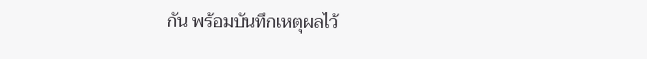กัน พร้อมบันทึกเหตุผลไว้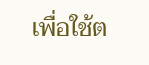เพื่อใช้ต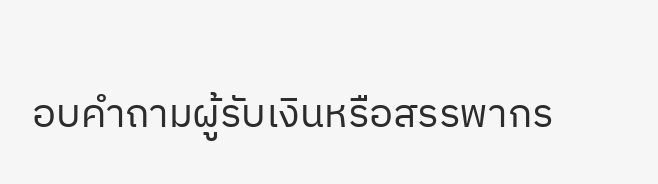อบคำถามผู้รับเงินหรือสรรพากร